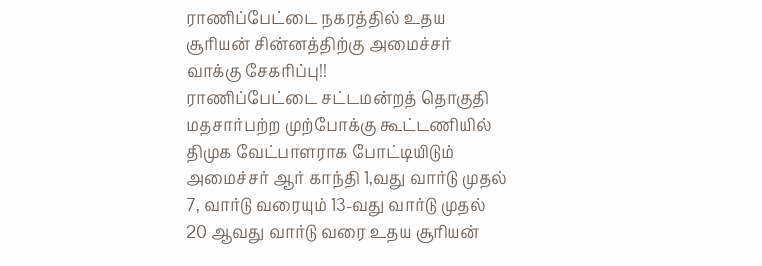ராணிப்பேட்டை நகரத்தில் உதய சூரியன் சின்னத்திற்கு அமைச்சர் வாக்கு சேகரிப்பு!!
ராணிப்பேட்டை சட்டமன்றத் தொகுதி மதசார்பற்ற முற்போக்கு கூட்டணியில் திமுக வேட்பாளராக போட்டியிடும் அமைச்சர் ஆர் காந்தி 1,வது வார்டு முதல் 7, வார்டு வரையும் 13-வது வார்டு முதல் 20 ஆவது வார்டு வரை உதய சூரியன்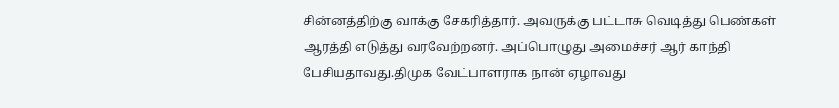சின்னத்திற்கு வாக்கு சேகரித்தார். அவருக்கு பட்டாசு வெடித்து பெண்கள் ஆரத்தி எடுத்து வரவேற்றனர். அப்பொழுது அமைச்சர் ஆர் காந்தி பேசியதாவது.திமுக வேட்பாளராக நான் ஏழாவது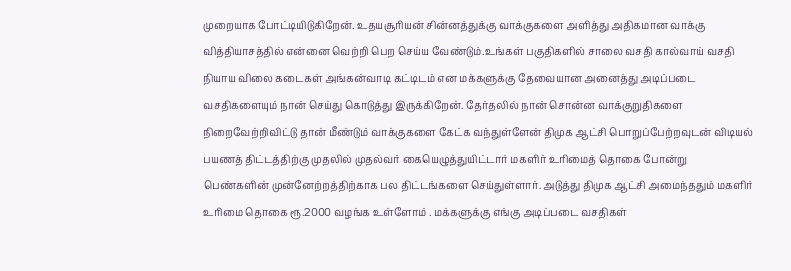முறையாக போட்டியிடுகிறேன். உதயசூரியன் சின்னத்துக்கு வாக்குகளை அளித்து அதிகமான வாக்கு வித்தியாசத்தில் என்னை வெற்றி பெற செய்ய வேண்டும்.உங்கள் பகுதிகளில் சாலை வசதி கால்வாய் வசதி நியாய விலை கடைகள் அங்கன்வாடி கட்டிடம் என மக்களுக்கு தேவையான அனைத்து அடிப்படை வசதிகளையும் நான் செய்து கொடுத்து இருக்கிறேன். தேர்தலில் நான் சொன்ன வாக்குறுதிகளை நிறைவேற்றிவிட்டு தான் மீண்டும் வாக்குகளை கேட்க வந்துள்ளேன் திமுக ஆட்சி பொறுப்பேற்றவுடன் விடியல் பயணத் திட்டத்திற்கு முதலில் முதல்வர் கையெழுத்துயிட்டார் மகளிர் உரிமைத் தொகை போன்று பெண்களின் முன்னேற்றத்திற்காக பல திட்டங்களை செய்துள்ளார். அடுத்து திமுக ஆட்சி அமைந்ததும் மகளிர் உரிமை தொகை ரூ.2000 வழங்க உள்ளோம் . மக்களுக்கு எங்கு அடிப்படை வசதிகள்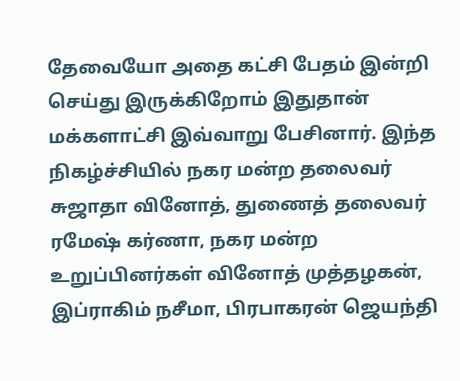தேவையோ அதை கட்சி பேதம் இன்றி செய்து இருக்கிறோம் இதுதான் மக்களாட்சி இவ்வாறு பேசினார். இந்த நிகழ்ச்சியில் நகர மன்ற தலைவர் சுஜாதா வினோத், துணைத் தலைவர் ரமேஷ் கர்ணா, நகர மன்ற உறுப்பினர்கள் வினோத் முத்தழகன், இப்ராகிம் நசீமா, பிரபாகரன் ஜெயந்தி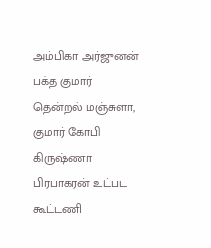அம்பிகா அர்ஜுனன் பக்த குமார் தென்றல் மஞ்சுளா, குமார் கோபி கிருஷ்ணா பிரபாகரன் உட்பட கூட்டணி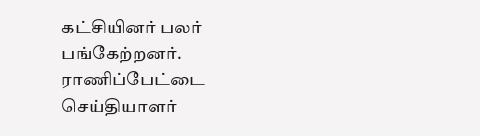கட்சியினர் பலர் பங்கேற்றனர்.
ராணிப்பேட்டை செய்தியாளர்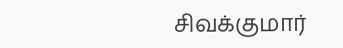சிவக்குமார்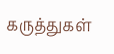கருத்துகள்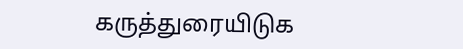கருத்துரையிடுக